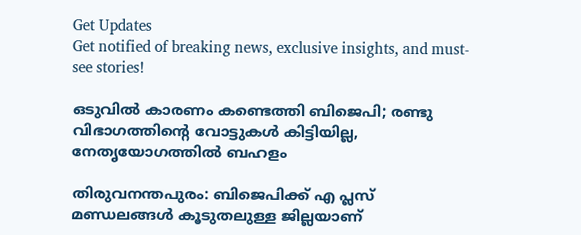Get Updates
Get notified of breaking news, exclusive insights, and must-see stories!

ഒടുവില്‍ കാരണം കണ്ടെത്തി ബിജെപി; രണ്ടു വിഭാഗത്തിന്റെ വോട്ടുകള്‍ കിട്ടിയില്ല, നേതൃയോഗത്തില്‍ ബഹളം

തിരുവനന്തപുരം: ബിജെപിക്ക് എ പ്ലസ് മണ്ഡലങ്ങള്‍ കൂടുതലുള്ള ജില്ലയാണ്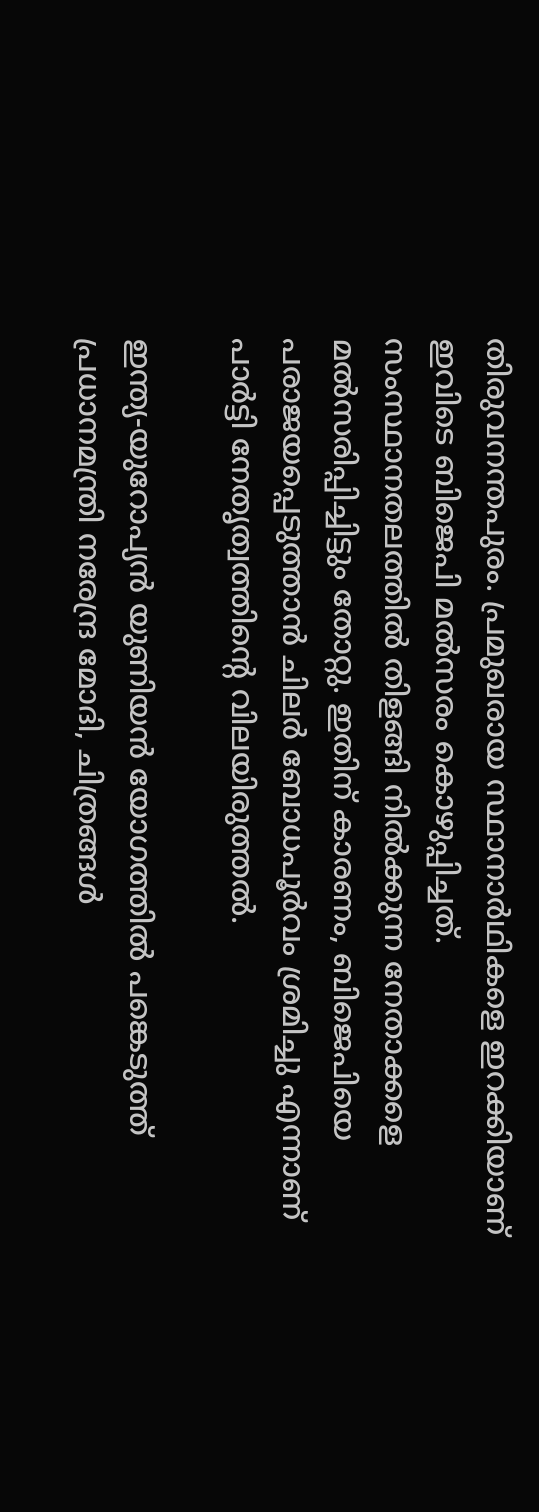തിരുവനന്തപുരം. പ്രമുഖരായ സ്ഥാനാര്‍ഥികളെ ഇറക്കിയാണ് ഇവിടെ ബിജെപി മല്‍സരം കൊഴുപ്പിച്ചത്. സംസ്ഥാനതലത്തില്‍ തിളങ്ങി നില്‍ക്കുന്ന നേതാക്കളെ മല്‍സരിപ്പിച്ചിട്ടും തോറ്റു. ഇതിന് കാരണം, ബിജെപിയെ പരാജയപ്പെടുത്താന്‍ ചിലര്‍ ബോധപൂര്‍വം ശ്രമിച്ചു എന്നാണ് പാര്‍ട്ടി നേതൃത്വത്തിന്റെ വിലയിരുത്തല്‍.

ഇന്ത്യ-യുറോപ്യന്‍ യുണിയന്‍ യോഗത്തില്‍ പങ്കെടുത്ത് പ്രധാനമന്ത്രി നരേന്ദ്ര മോദി, ചിത്രങ്ങള്‍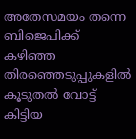അതേസമയം തന്നെ ബിജെപിക്ക് കഴിഞ്ഞ തിരഞ്ഞെടുപ്പുകളില്‍ കൂടുതല്‍ വോട്ട് കിട്ടിയ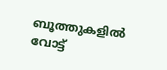ബൂത്തുകളില്‍ വോട്ട്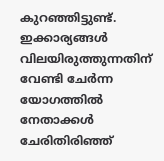കുറഞ്ഞിട്ടുണ്ട്. ഇക്കാര്യങ്ങള്‍ വിലയിരുത്തുന്നതിന് വേണ്ടി ചേര്‍ന്ന യോഗത്തില്‍ നേതാക്കള്‍ ചേരിതിരിഞ്ഞ്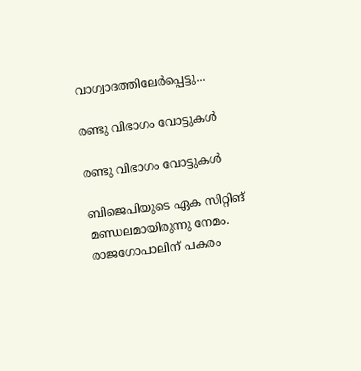വാഗ്വാദത്തിലേര്‍പ്പെട്ടു...

രണ്ടു വിഭാഗം വോട്ടുകള്‍

രണ്ടു വിഭാഗം വോട്ടുകള്‍

ബിജെപിയുടെ ഏക സിറ്റിങ് മണ്ഡലമായിരുന്നു നേമം. രാജഗോപാലിന് പകരം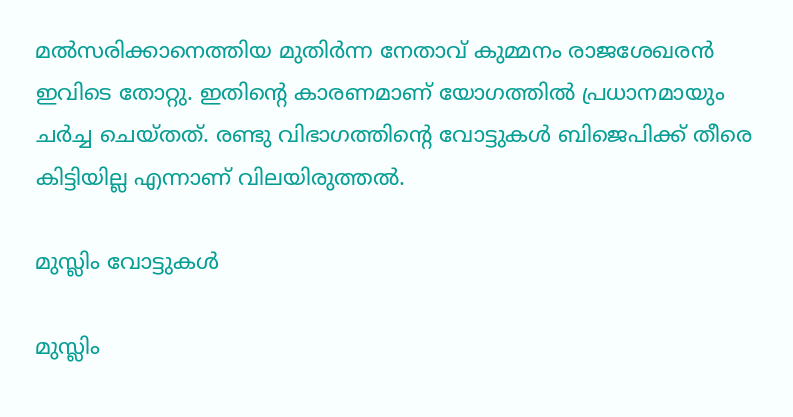മല്‍സരിക്കാനെത്തിയ മുതിര്‍ന്ന നേതാവ് കുമ്മനം രാജശേഖരന്‍ ഇവിടെ തോറ്റു. ഇതിന്റെ കാരണമാണ് യോഗത്തില്‍ പ്രധാനമായും ചര്‍ച്ച ചെയ്തത്. രണ്ടു വിഭാഗത്തിന്റെ വോട്ടുകള്‍ ബിജെപിക്ക് തീരെ കിട്ടിയില്ല എന്നാണ് വിലയിരുത്തല്‍.

മുസ്ലിം വോട്ടുകള്‍

മുസ്ലിം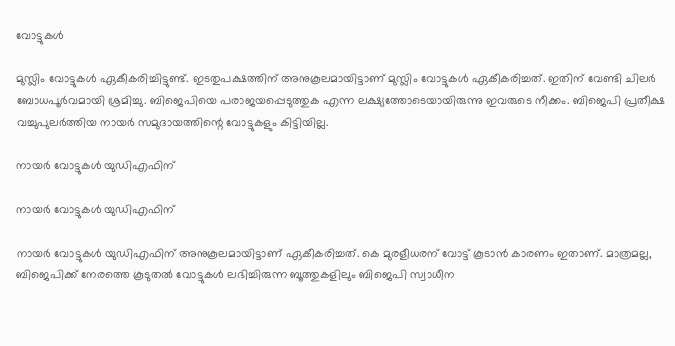വോട്ടുകള്‍

മുസ്ലിം വോട്ടുകള്‍ ഏകീകരിച്ചിട്ടുണ്ട്. ഇടതുപക്ഷത്തിന് അനുകൂലമായിട്ടാണ് മുസ്ലിം വോട്ടുകള്‍ ഏകീകരിച്ചത്. ഇതിന് വേണ്ടി ചിലര്‍ ബോധപൂര്‍വമായി ശ്രമിച്ചു. ബിജെപിയെ പരാജയപ്പെടുത്തുക എന്ന ലക്ഷ്യത്തോടെയായിരുന്നു ഇവരുടെ നീക്കം. ബിജെപി പ്രതീക്ഷ വച്ചുപുലര്‍ത്തിയ നായര്‍ സമുദായത്തിന്റെ വോട്ടുകളും കിട്ടിയില്ല.

നായര്‍ വോട്ടുകള്‍ യുഡിഎഫിന്

നായര്‍ വോട്ടുകള്‍ യുഡിഎഫിന്

നായര്‍ വോട്ടുകള്‍ യുഡിഎഫിന് അനുകൂലമായിട്ടാണ് ഏകീകരിച്ചത്. കെ മുരളീധരന് വോട്ട് കൂടാന്‍ കാരണം ഇതാണ്. മാത്രമല്ല, ബിജെപിക്ക് നേരത്തെ കൂടുതല്‍ വോട്ടുകള്‍ ലഭിച്ചിരുന്ന ബൂത്തുകളിലും ബിജെപി സ്വാധീന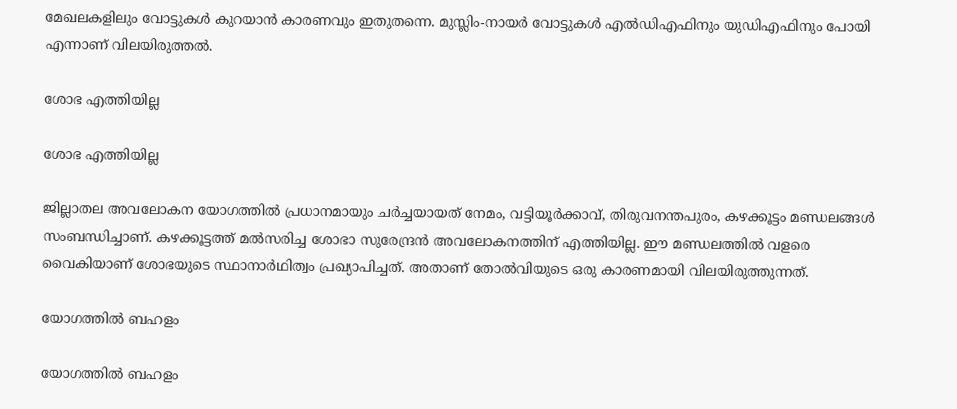മേഖലകളിലും വോട്ടുകള്‍ കുറയാന്‍ കാരണവും ഇതുതന്നെ. മുസ്ലിം-നായര്‍ വോട്ടുകള്‍ എല്‍ഡിഎഫിനും യുഡിഎഫിനും പോയി എന്നാണ് വിലയിരുത്തല്‍.

ശോഭ എത്തിയില്ല

ശോഭ എത്തിയില്ല

ജില്ലാതല അവലോകന യോഗത്തില്‍ പ്രധാനമായും ചര്‍ച്ചയായത് നേമം, വട്ടിയൂര്‍ക്കാവ്, തിരുവനന്തപുരം, കഴക്കൂട്ടം മണ്ഡലങ്ങള്‍ സംബന്ധിച്ചാണ്. കഴക്കൂട്ടത്ത് മല്‍സരിച്ച ശോഭാ സുരേന്ദ്രന്‍ അവലോകനത്തിന് എത്തിയില്ല. ഈ മണ്ഡലത്തില്‍ വളരെ വൈകിയാണ് ശോഭയുടെ സ്ഥാനാര്‍ഥിത്വം പ്രഖ്യാപിച്ചത്. അതാണ് തോല്‍വിയുടെ ഒരു കാരണമായി വിലയിരുത്തുന്നത്.

യോഗത്തില്‍ ബഹളം

യോഗത്തില്‍ ബഹളം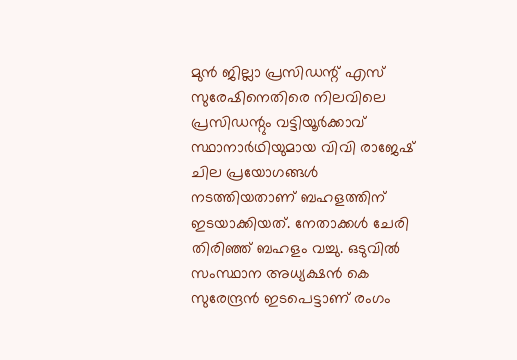മുന്‍ ജില്ലാ പ്രസിഡന്റ് എസ് സുരേഷിനെതിരെ നിലവിലെ പ്രസിഡന്റും വട്ടിയൂര്‍ക്കാവ് സ്ഥാനാര്‍ഥിയുമായ വിവി രാജേഷ് ചില പ്രയോഗങ്ങള്‍ നടത്തിയതാണ് ബഹളത്തിന് ഇടയാക്കിയത്. നേതാക്കള്‍ ചേരി തിരിഞ്ഞ് ബഹളം വച്ചു. ഒടുവില്‍ സംസ്ഥാന അധ്യക്ഷന്‍ കെ സുരേന്ദ്രന്‍ ഇടപെട്ടാണ് രംഗം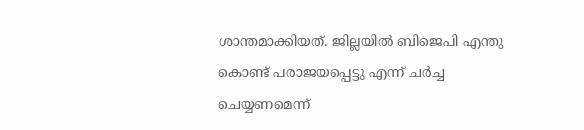ശാന്തമാക്കിയത്. ജില്ലയില്‍ ബിജെപി എന്തു കൊണ്ട് പരാജയപ്പെട്ടു എന്ന് ചര്‍ച്ച ചെയ്യണമെന്ന്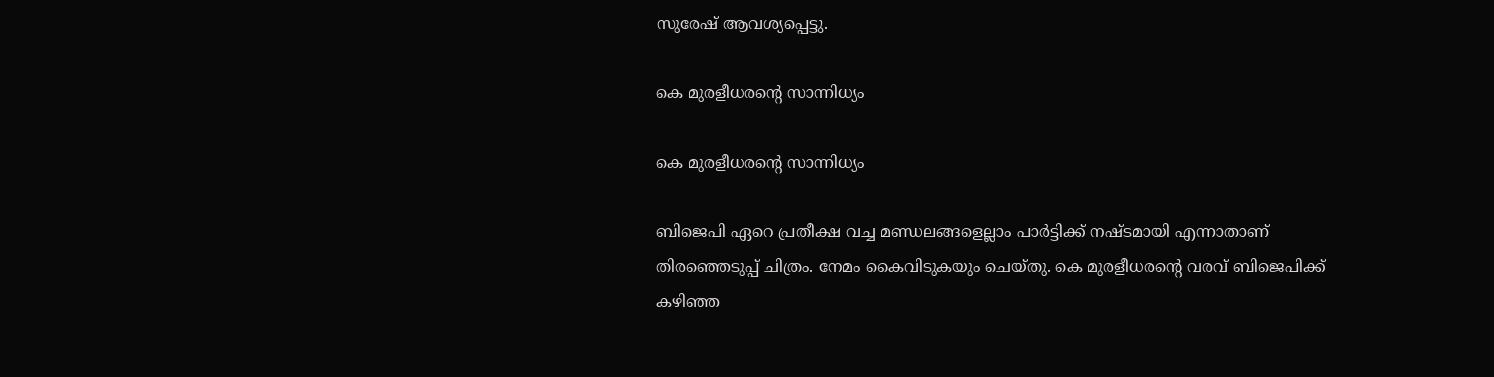സുരേഷ് ആവശ്യപ്പെട്ടു.

കെ മുരളീധരന്റെ സാന്നിധ്യം

കെ മുരളീധരന്റെ സാന്നിധ്യം

ബിജെപി ഏറെ പ്രതീക്ഷ വച്ച മണ്ഡലങ്ങളെല്ലാം പാര്‍ട്ടിക്ക് നഷ്ടമായി എന്നാതാണ് തിരഞ്ഞെടുപ്പ് ചിത്രം. നേമം കൈവിടുകയും ചെയ്തു. കെ മുരളീധരന്റെ വരവ് ബിജെപിക്ക് കഴിഞ്ഞ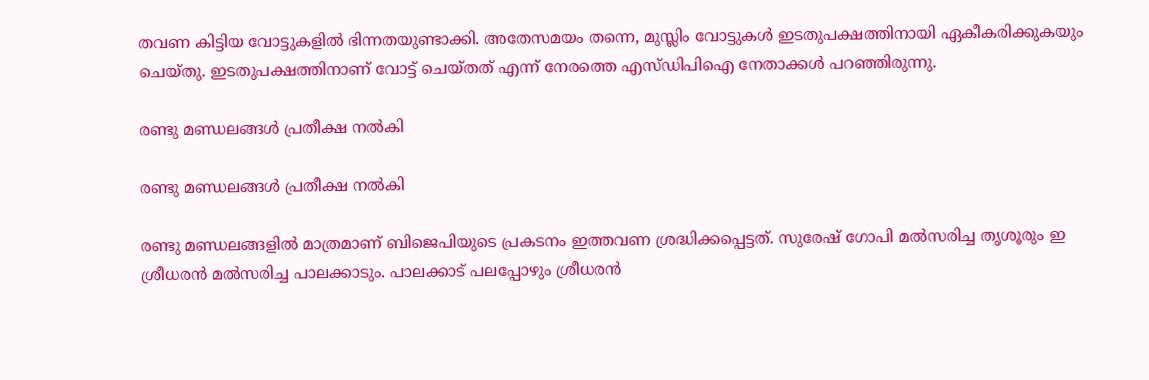തവണ കിട്ടിയ വോട്ടുകളില്‍ ഭിന്നതയുണ്ടാക്കി. അതേസമയം തന്നെ, മുസ്ലിം വോട്ടുകള്‍ ഇടതുപക്ഷത്തിനായി ഏകീകരിക്കുകയും ചെയ്തു. ഇടതുപക്ഷത്തിനാണ് വോട്ട് ചെയ്തത് എന്ന് നേരത്തെ എസ്ഡിപിഐ നേതാക്കള്‍ പറഞ്ഞിരുന്നു.

രണ്ടു മണ്ഡലങ്ങള്‍ പ്രതീക്ഷ നല്‍കി

രണ്ടു മണ്ഡലങ്ങള്‍ പ്രതീക്ഷ നല്‍കി

രണ്ടു മണ്ഡലങ്ങളില്‍ മാത്രമാണ് ബിജെപിയുടെ പ്രകടനം ഇത്തവണ ശ്രദ്ധിക്കപ്പെട്ടത്. സുരേഷ് ഗോപി മല്‍സരിച്ച തൃശൂരും ഇ ശ്രീധരന്‍ മല്‍സരിച്ച പാലക്കാടും. പാലക്കാട് പലപ്പോഴും ശ്രീധരന്‍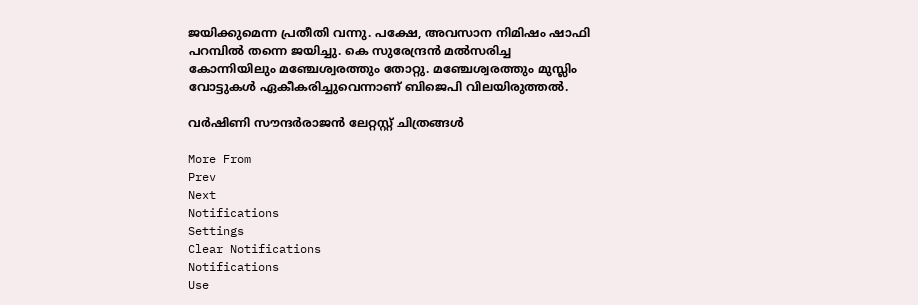ജയിക്കുമെന്ന പ്രതീതി വന്നു. പക്ഷേ, അവസാന നിമിഷം ഷാഫി പറമ്പില്‍ തന്നെ ജയിച്ചു. കെ സുരേന്ദ്രന്‍ മല്‍സരിച്ച കോന്നിയിലും മഞ്ചേശ്വരത്തും തോറ്റു. മഞ്ചേശ്വരത്തും മുസ്ലിം വോട്ടുകള്‍ ഏകീകരിച്ചുവെന്നാണ് ബിജെപി വിലയിരുത്തല്‍.

വർഷിണി സൗന്ദർരാജൻ ലേറ്റസ്റ്റ് ചിത്രങ്ങൾ

More From
Prev
Next
Notifications
Settings
Clear Notifications
Notifications
Use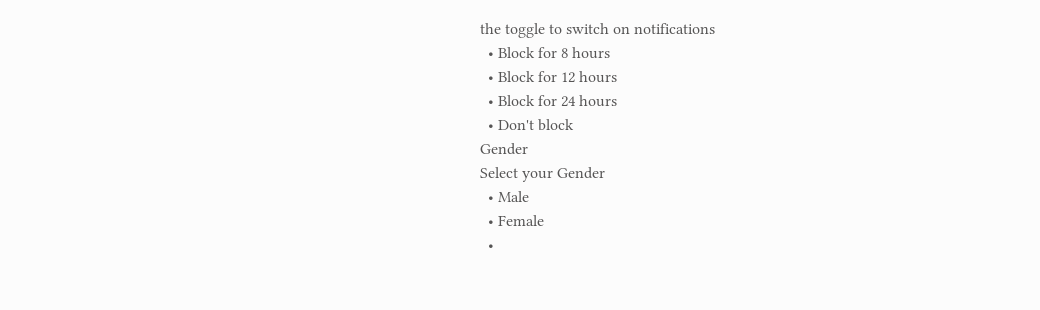the toggle to switch on notifications
  • Block for 8 hours
  • Block for 12 hours
  • Block for 24 hours
  • Don't block
Gender
Select your Gender
  • Male
  • Female
  •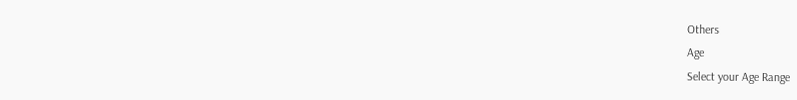Others
Age
Select your Age Range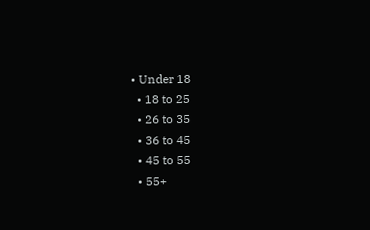• Under 18
  • 18 to 25
  • 26 to 35
  • 36 to 45
  • 45 to 55
  • 55+